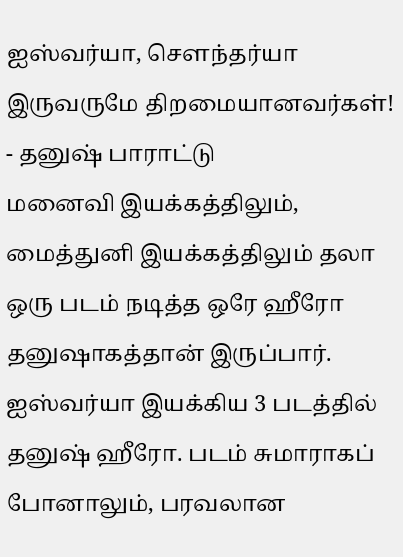ஐஸ்வர்யா, சௌந்தர்யா இருவருமே திறமையானவர்கள்! - தனுஷ் பாராட்டு
மனைவி இயக்கத்திலும், மைத்துனி இயக்கத்திலும் தலா ஒரு படம் நடித்த ஒரே ஹீரோ தனுஷாகத்தான் இருப்பார்.
ஐஸ்வர்யா இயக்கிய 3 படத்தில் தனுஷ் ஹீரோ. படம் சுமாராகப் போனாலும், பரவலான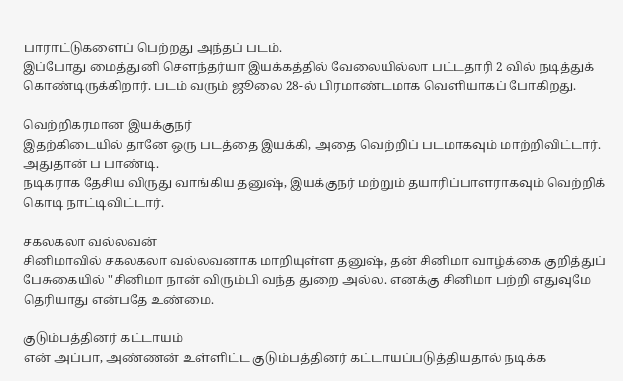பாராட்டுகளைப் பெற்றது அந்தப் படம்.
இப்போது மைத்துனி சௌந்தர்யா இயக்கத்தில் வேலையில்லா பட்டதாரி 2 வில் நடித்துக் கொண்டிருக்கிறார். படம் வரும் ஜூலை 28-ல் பிரமாண்டமாக வெளியாகப் போகிறது.

வெற்றிகரமான இயக்குநர்
இதற்கிடையில் தானே ஒரு படத்தை இயக்கி, அதை வெற்றிப் படமாகவும் மாற்றிவிட்டார். அதுதான் ப பாண்டி.
நடிகராக தேசிய விருது வாங்கிய தனுஷ், இயக்குநர் மற்றும் தயாரிப்பாளராகவும் வெற்றிக் கொடி நாட்டிவிட்டார்.

சகலகலா வல்லவன்
சினிமாவில் சகலகலா வல்லவனாக மாறியுள்ள தனுஷ், தன் சினிமா வாழ்க்கை குறித்துப் பேசுகையில் "சினிமா நான் விரும்பி வந்த துறை அல்ல. எனக்கு சினிமா பற்றி எதுவுமே தெரியாது என்பதே உண்மை.

குடும்பத்தினர் கட்டாயம்
என் அப்பா, அண்ணன் உள்ளிட்ட குடும்பத்தினர் கட்டாயப்படுத்தியதால் நடிக்க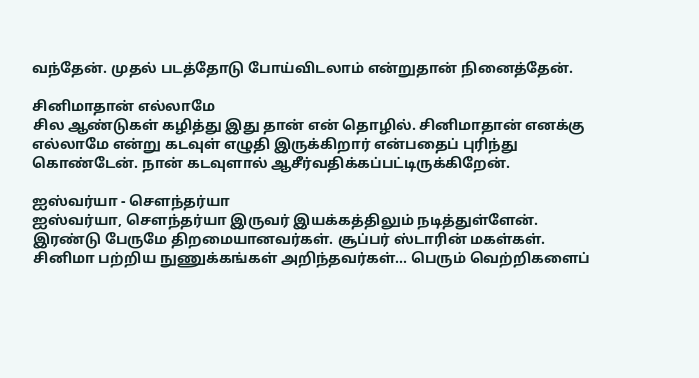வந்தேன். முதல் படத்தோடு போய்விடலாம் என்றுதான் நினைத்தேன்.

சினிமாதான் எல்லாமே
சில ஆண்டுகள் கழித்து இது தான் என் தொழில். சினிமாதான் எனக்கு எல்லாமே என்று கடவுள் எழுதி இருக்கிறார் என்பதைப் புரிந்து கொண்டேன். நான் கடவுளால் ஆசீர்வதிக்கப்பட்டிருக்கிறேன்.

ஐஸ்வர்யா - சௌந்தர்யா
ஐஸ்வர்யா, சௌந்தர்யா இருவர் இயக்கத்திலும் நடித்துள்ளேன். இரண்டு பேருமே திறமையானவர்கள். சூப்பர் ஸ்டாரின் மகள்கள். சினிமா பற்றிய நுணுக்கங்கள் அறிந்தவர்கள்... பெரும் வெற்றிகளைப்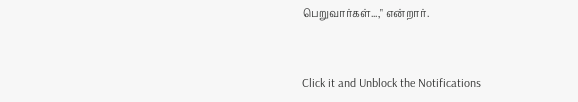பெறுவார்கள்...," என்றார்.


Click it and Unblock the Notifications